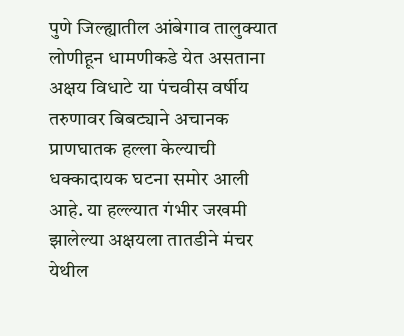पुणे जिल्ह्यातील आंबेगाव तालुक्यात लोणीहून धामणीकडे येत असताना अक्षय विधाटे या पंचवीस वर्षीय तरुणावर बिबट्याने अचानक प्राणघातक हल्ला केल्याची धक्कादायक घटना समोर आली आहे. या हल्ल्यात गंभीर जखमी झालेल्या अक्षयला तातडीने मंचर येथील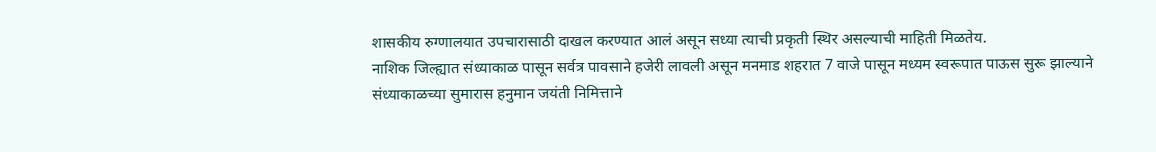शासकीय रुग्णालयात उपचारासाठी दाखल करण्यात आलं असून सध्या त्याची प्रकृती स्थिर असल्याची माहिती मिळतेय.
नाशिक जिल्ह्यात संध्याकाळ पासून सर्वत्र पावसाने हजेरी लावली असून मनमाड शहरात 7 वाजे पासून मध्यम स्वरूपात पाऊस सुरू झाल्याने संध्याकाळच्या सुमारास हनुमान जयंती निमित्ताने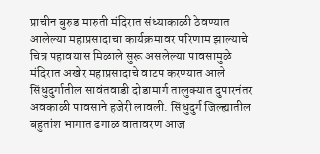प्राचीन बुरुड मारुती मंदिरात संध्याकाळी ठेवण्यात आलेल्या महाप्रसादाचा कार्यक्रमावर परिणाम झाल्याचे चित्र पहावयास मिळाले सुरू असलेल्या पावसामुळे मंदिरात अखेर महाप्रसादाचे वाटप करण्यात आले
सिंधुदुर्गातील सावंतवाडी दोडामार्ग तालुक्यात दुपारनंतर अवकाळी पावसाने हजेरी लावली. सिंधुदुर्ग जिल्ह्यातील बहुतांश भागात ढगाळ वातावरण आज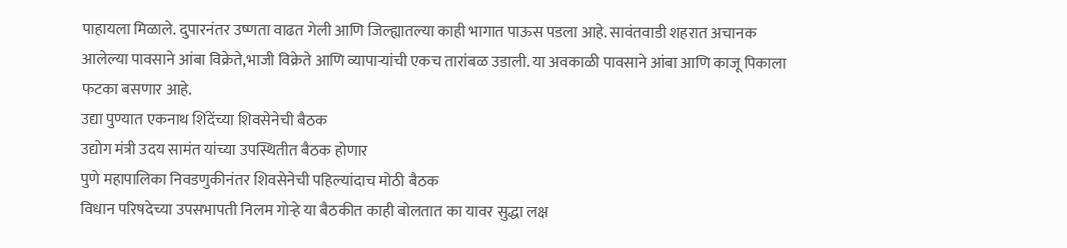पाहायला मिळाले. दुपारनंतर उष्णता वाढत गेली आणि जिल्ह्यातल्या काही भागात पाऊस पडला आहे. सावंतवाडी शहरात अचानक आलेल्या पावसाने आंबा विक्रेते,भाजी विक्रेते आणि व्यापाऱ्यांची एकच तारांबळ उडाली. या अवकाळी पावसाने आंबा आणि काजू पिकाला फटका बसणार आहे.
उद्या पुण्यात एकनाथ शिंदेंच्या शिवसेनेची बैठक
उद्योग मंत्री उदय सामंत यांच्या उपस्थितीत बैठक होणार
पुणे महापालिका निवडणुकीनंतर शिवसेनेची पहिल्यांदाच मोठी बैठक
विधान परिषदेच्या उपसभापती निलम गोऱ्हे या बैठकीत काही बोलतात का यावर सुद्धा लक्ष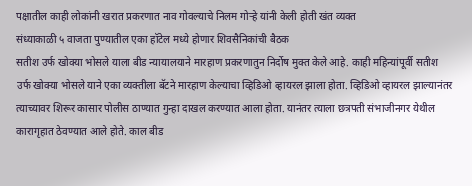पक्षातील काही लोकांनी खरात प्रकरणात नाव गोवल्याचे निलम गोऱ्हे यांनी केली होती खंत व्यक्त
संध्याकाळी ५ वाजता पुण्यातील एका हॉटेल मध्ये होणार शिवसैनिकांची बैठक
सतीश उर्फ खोक्या भोसले याला बीड न्यायालयाने मारहाण प्रकरणातुन निर्दोष मुक्त केले आहे. काही महिन्यांपूर्वी सतीश उर्फ खोक्या भोसले याने एका व्यक्तीला बॅटने मारहाण केल्याचा व्हिडिओ व्हायरल झाला होता. व्हिडिओ व्हायरल झाल्यानंतर त्याच्यावर शिरूर कासार पोलीस ठाण्यात गुन्हा दाखल करण्यात आला होता. यानंतर त्याला छत्रपती संभाजीनगर येथील कारागृहात ठेवण्यात आले होते. काल बीड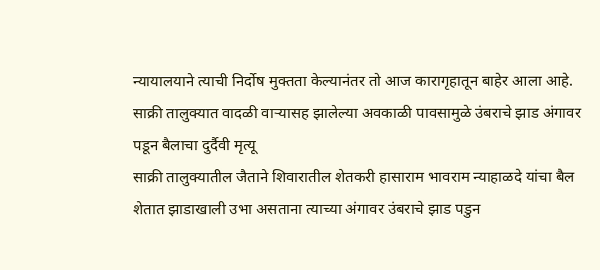न्यायालयाने त्याची निर्दोष मुक्तता केल्यानंतर तो आज कारागृहातून बाहेर आला आहे.
साक्री तालुक्यात वादळी वाऱ्यासह झालेल्या अवकाळी पावसामुळे उंबराचे झाड अंगावर पडून बैलाचा दुर्दैवी मृत्यू
साक्री तालुक्यातील जैताने शिवारातील शेतकरी हासाराम भावराम न्याहाळदे यांचा बैल शेतात झाडाखाली उभा असताना त्याच्या अंगावर उंबराचे झाड पडुन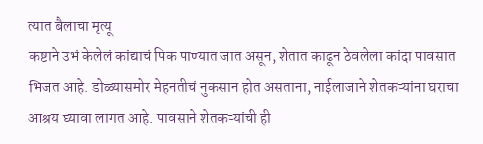त्यात बैलाचा मृत्यू
कष्टाने उभं केलेलं कांद्याचं पिक पाण्यात जात असून, शेतात काढून ठेवलेला कांदा पावसात भिजत आहे. डोळ्यासमोर मेहनतीचं नुकसान होत असताना, नाईलाजाने शेतकऱ्यांना घराचा आश्रय घ्यावा लागत आहे. पावसाने शेतकऱ्यांची ही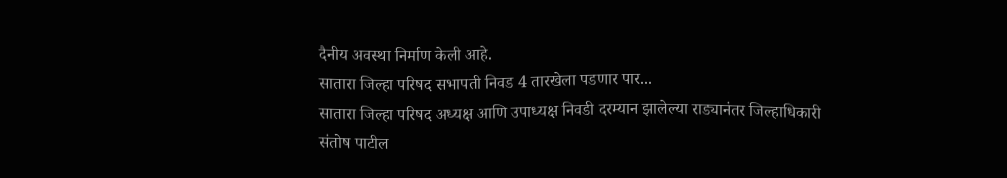दैनीय अवस्था निर्माण केली आहे.
सातारा जिल्हा परिषद सभापती निवड 4 तारखेला पडणार पार...
सातारा जिल्हा परिषद अध्यक्ष आणि उपाध्यक्ष निवडी दरम्यान झालेल्या राड्यानंतर जिल्हाधिकारी संतोष पाटील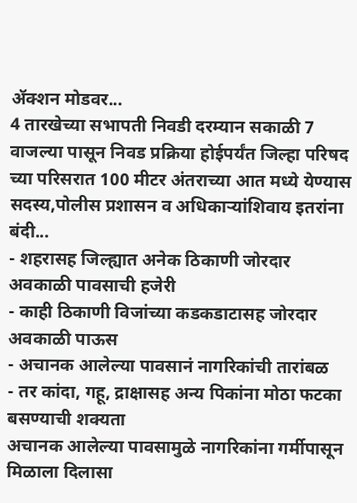ॲक्शन मोडवर...
4 तारखेच्या सभापती निवडी दरम्यान सकाळी 7 वाजल्या पासून निवड प्रक्रिया होईपर्यंत जिल्हा परिषद च्या परिसरात 100 मीटर अंतराच्या आत मध्ये येण्यास सदस्य,पोलीस प्रशासन व अधिकाऱ्यांशिवाय इतरांना बंदी...
- शहरासह जिल्ह्यात अनेक ठिकाणी जोरदार अवकाळी पावसाची हजेरी
- काही ठिकाणी विजांच्या कडकडाटासह जोरदार अवकाळी पाऊस
- अचानक आलेल्या पावसानं नागरिकांची तारांबळ
- तर कांदा, गहू, द्राक्षासह अन्य पिकांना मोठा फटका बसण्याची शक्यता
अचानक आलेल्या पावसामुळे नागरिकांना गर्मीपासून मिळाला दिलासा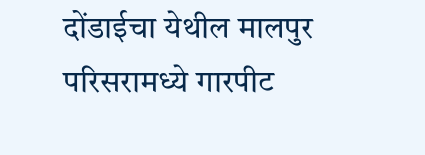दोंडाईचा येथील मालपुर परिसरामध्ये गारपीट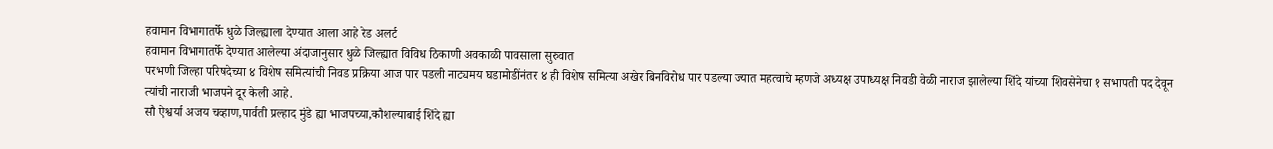हवामान विभागातर्फे धुळे जिल्ह्याला देण्यात आला आहे रेड अलर्ट
हवामान विभागातर्फे देण्यात आलेल्या अंदाजानुसार धुळे जिल्ह्यात विविध ठिकाणी अवकाळी पावसाला सुरुवात
परभणी जिल्हा परिषदेच्या ४ विशेष समित्यांची निवड प्रक्रिया आज पार पडली नाट्यमय घडामोडींनंतर ४ ही विशेष समित्या अखेर बिनविरोध पार पडल्या ज्यात महत्वाचे म्हणजे अध्यक्ष उपाध्यक्ष निवडी वेळी नाराज झालेल्या शिंदे यांच्या शिवसेनेचा १ सभापती पद देवून त्यांची नाराजी भाजपने दूर केली आहे.
सौ ऐश्वर्या अजय चव्हाण,पार्वती प्रल्हाद मुंडे ह्या भाजपच्या,कौशल्याबाई शिंदे ह्या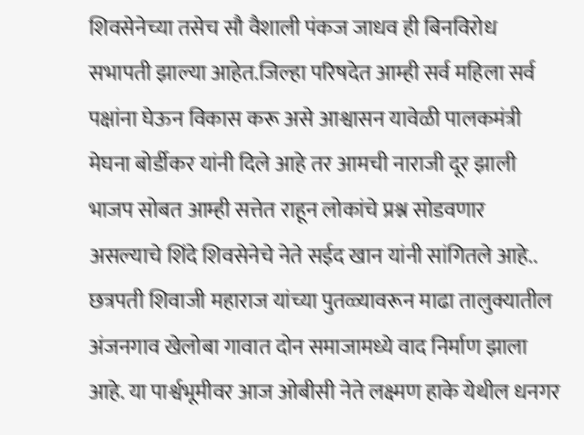शिवसेनेच्या तसेच सौ वैशाली पंकज जाधव ही बिनविरोध सभापती झाल्या आहेत.जिल्हा परिषदेत आम्ही सर्व महिला सर्व पक्षांना घेऊन विकास करू असे आश्वासन यावेळी पालकमंत्री मेघना बोर्डीकर यांनी दिले आहे तर आमची नाराजी दूर झाली भाजप सोबत आम्ही सत्तेत राहून लोकांचे प्रश्न सोडवणार असल्याचे शिंदे शिवसेनेचे नेते सईद खान यांनी सांगितले आहे..
छत्रपती शिवाजी महाराज यांच्या पुतळ्यावरून माढा तालुक्यातील अंजनगाव खेलोबा गावात दोन समाजामध्ये वाद निर्माण झाला आहे. या पार्श्वभूमीवर आज ओबीसी नेते लक्ष्मण हाके येथील धनगर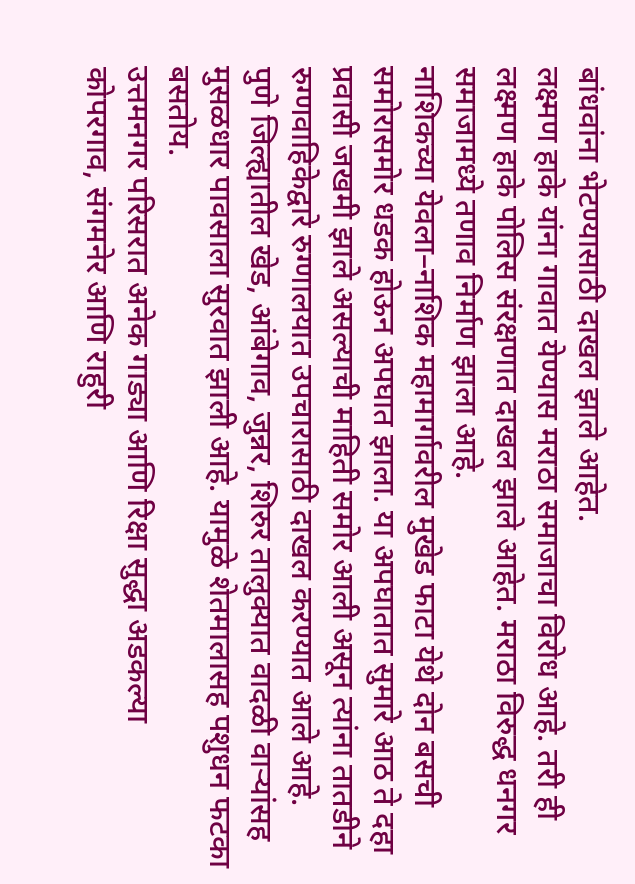बांधवांना भेटण्यासाठी दाखल झाले आहेत.
लक्ष्मण हाके यांना गावात येण्यास मराठा समाजाचा विरोध आहे. तरी ही लक्ष्मण हाके पोलिस संरक्षणात दाखल झाले आहेत. मराठा विरुद्ध धनगर समाजामध्ये तणाव निर्माण झाला आहे.
नाशिकच्या येवला–नाशिक महामार्गावरील मुखेड फाटा येथे दोन बसची समोरासमोर धडक होऊन अपघात झाला. या अपघातात सुमारे आठ ते दहा प्रवासी जखमी झाले असल्याची माहिती समोर आली असून त्यांना तातडीने रुग्णवाहिकेद्वारे रुग्णालयात उपचारासाठी दाखल करण्यात आले आहे.
पुणे जिल्ह्यातील खेड, आंबेगाव, जुन्नर, शिरुर तालुक्यात वादळी वाऱ्यांसह मुसळधार पावसाला सुरवात झाली आहे. यामुळे शेतमालासह पशुधन फटका बसतोय.
उत्तमनगर परिसरात अनेक गाड्या आणि रिक्षा सुद्धा अडकल्या
कोपरगाव, संगमनेर आणि राहुरी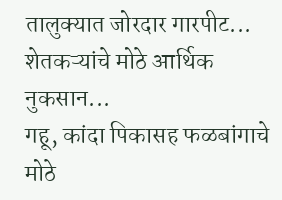तालुक्यात जोरदार गारपीट...
शेतकऱ्यांचे मोठे आर्थिक नुकसान...
गहू, कांदा पिकासह फळबांगाचे मोठे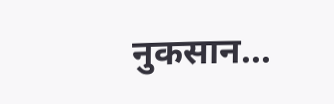नुकसान...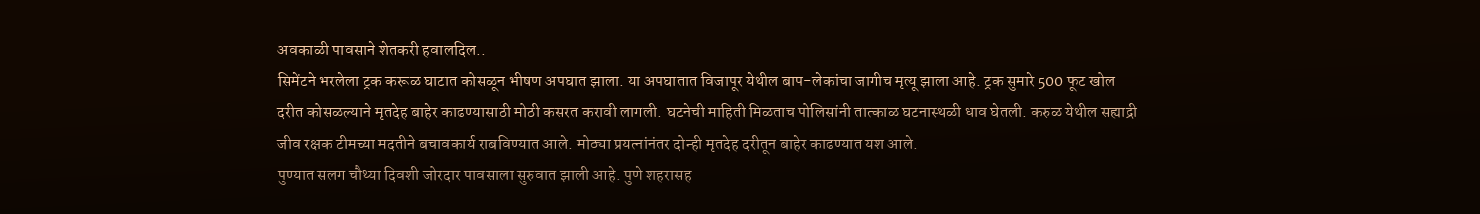अवकाळी पावसाने शेतकरी हवालदिल..
सिमेंटने भरलेला ट्रक करूळ घाटात कोसळून भीषण अपघात झाला. या अपघातात विजापूर येथील बाप-लेकांचा जागीच मृत्यू झाला आहे. ट्रक सुमारे 500 फूट खोल दरीत कोसळल्याने मृतदेह बाहेर काढण्यासाठी मोठी कसरत करावी लागली. घटनेची माहिती मिळताच पोलिसांनी तात्काळ घटनास्थळी धाव घेतली. करुळ येथील सह्याद्री जीव रक्षक टीमच्या मदतीने बचावकार्य राबविण्यात आले. मोठ्या प्रयत्नांनंतर दोन्ही मृतदेह दरीतून बाहेर काढण्यात यश आले.
पुण्यात सलग चौथ्या दिवशी जोरदार पावसाला सुरुवात झाली आहे. पुणे शहरासह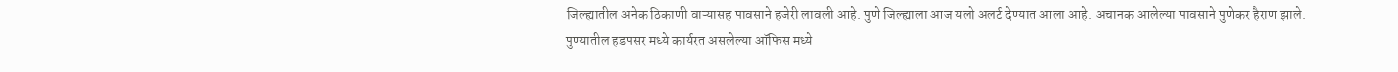जिल्ह्यातील अनेक ठिकाणी वाऱ्यासह पावसाने हजेरी लावली आहे. पुणे जिल्ह्याला आज यलो अलर्ट देण्यात आला आहे. अचानक आलेल्या पावसाने पुणेकर हैराण झाले.
पुण्यातील हडपसर मध्ये कार्यरत असलेल्या ऑफिस मध्ये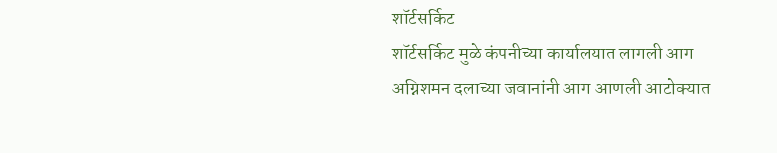शॉर्टसर्किट
शॉर्टसर्किट मुळे कंपनीच्या कार्यालयात लागली आग
अग्निशमन दलाच्या जवानांनी आग आणली आटोक्यात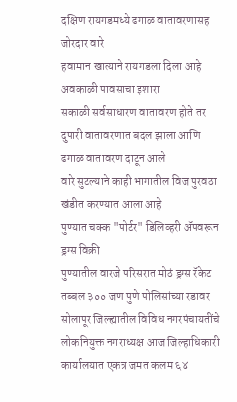दक्षिण रायगडमध्ये ढगाळ वातावरणासह जोरदार वारे
हवामान खात्याने रायगडला दिला आहे अवकाळी पावसाचा इशारा
सकाळी सर्वसाधारण वातावरण होते तर दुपारी वातावरणात बदल झाला आणि ढगाळ वातावरण दाटून आले
वारे सुटल्याने काही भागातील विज पुरवठा खंडीत करण्यात आला आहे
पुण्यात चक्क "पोर्टर" डिलिव्हरी ॲपवरून ड्रग्स विक्री
पुण्यातील वारजे परिसरात मोठं ड्रग्स रॅकेट
तब्बल ३०० जण पुणे पोलिसांच्या रडावर
सोलापूर जिल्ह्यातील विविध नगरपंचायतींचे लोकनियुक्त नगराध्यक्ष आज जिल्हाधिकारी कार्यालयात एकत्र जमत कलम ६४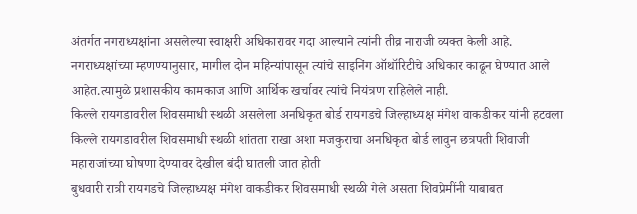अंतर्गत नगराध्यक्षांना असलेल्या स्वाक्षरी अधिकारावर गदा आल्याने त्यांनी तीव्र नाराजी व्यक्त केली आहे.
नगराध्यक्षांच्या म्हणण्यानुसार, मागील दोन महिन्यांपासून त्यांचे साइनिंग ऑथॉरिटीचे अधिकार काढून घेण्यात आले आहेत.त्यामुळे प्रशासकीय कामकाज आणि आर्थिक खर्चावर त्यांचे नियंत्रण राहिलेले नाही.
किल्ले रायगडावरील शिवसमाधी स्थळी असलेला अनधिकृत बोर्ड रायगडचे जिल्हाध्यक्ष मंगेश वाकडीकर यांनी हटवला
किल्ले रायगडावरील शिवसमाधी स्थळी शांतता राखा अशा मजकुराचा अनधिकृत बोर्ड लावुन छत्रपती शिवाजी महाराजांच्या घोषणा देण्यावर देखील बंदी घातली जात होती
बुधवारी रात्री रायगडचे जिल्हाध्यक्ष मंगेश वाकडीकर शिवसमाधी स्थळी गेले असता शिवप्रेमींनी याबाबत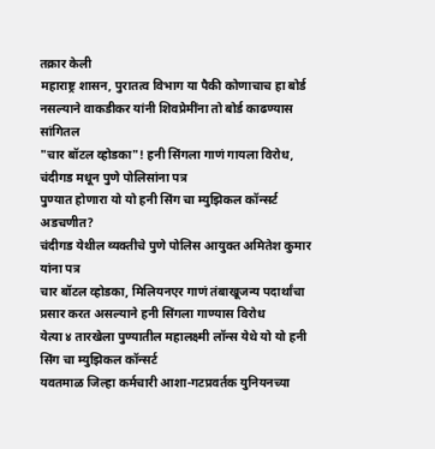तक्रार केली
महाराष्ट्र शासन, पुरातत्व विभाग या पैकी कोणाचाच हा बोर्ड नसल्याने वाकडीकर यांनी शिवप्रेमींना तो बोर्ड काढण्यास सांगितल
"चार बॉटल व्होडका"! हनी सिंगला गाणं गायला विरोध, चंदीगड मधून पुणे पोलिसांना पत्र
पुण्यात होणारा यो यो हनी सिंग चा म्युझिकल कॉन्सर्ट अडचणीत?
चंदीगड येथील व्यक्तीचे पुणे पोलिस आयुक्त अमितेश कुमार यांना पत्र
चार बॉटल व्होडका, मिलियनएर गाणं तंबाखूजन्य पदार्थांचा प्रसार करत असल्याने हनी सिंगला गाण्यास विरोध
येत्या ४ तारखेला पुण्यातील महालक्ष्मी लॉन्स येथे यो यो हनी सिंग चा म्युझिकल कॉन्सर्ट
यवतमाळ जिल्हा कर्मचारी आशा-गटप्रवर्तक युनियनच्या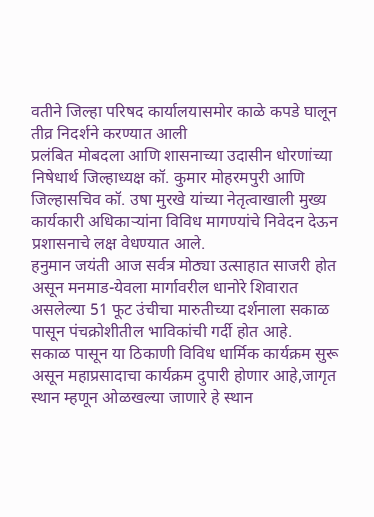वतीने जिल्हा परिषद कार्यालयासमोर काळे कपडे घालून तीव्र निदर्शने करण्यात आली
प्रलंबित मोबदला आणि शासनाच्या उदासीन धोरणांच्या निषेधार्थ जिल्हाध्यक्ष कॉ. कुमार मोहरमपुरी आणि जिल्हासचिव कॉ. उषा मुरखे यांच्या नेतृत्वाखाली मुख्य कार्यकारी अधिकाऱ्यांना विविध मागण्यांचे निवेदन देऊन प्रशासनाचे लक्ष वेधण्यात आले.
हनुमान जयंती आज सर्वत्र मोठ्या उत्साहात साजरी होत असून मनमाड-येवला मार्गावरील धानोरे शिवारात असलेल्या 51 फूट उंचीचा मारुतीच्या दर्शनाला सकाळ पासून पंचक्रोशीतील भाविकांची गर्दी होत आहे.
सकाळ पासून या ठिकाणी विविध धार्मिक कार्यक्रम सुरू असून महाप्रसादाचा कार्यक्रम दुपारी होणार आहे,जागृत स्थान म्हणून ओळखल्या जाणारे हे स्थान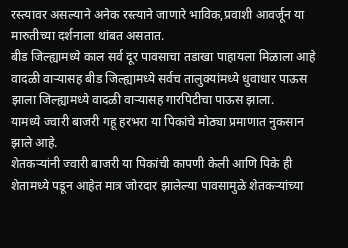रस्त्यावर असल्याने अनेक रस्त्याने जाणारे भाविक,प्रवाशी आवर्जून या मारुतीच्या दर्शनाला थांबत असतात.
बीड जिल्ह्यामध्ये काल सर्व दूर पावसाचा तडाखा पाहायला मिळाला आहे वादळी वाऱ्यासह बीड जिल्ह्यामध्ये सर्वच तालुक्यांमध्ये धुवाधार पाऊस झाला जिल्ह्यामध्ये वादळी वाऱ्यासह गारपिटीचा पाऊस झाला.
यामध्ये ज्वारी बाजरी गहू हरभरा या पिकांचे मोठ्या प्रमाणात नुकसान झाले आहे.
शेतकऱ्यांनी ज्वारी बाजरी या पिकांची कापणी केली आणि पिके ही शेतामध्ये पडून आहेत मात्र जोरदार झालेल्या पावसामुळे शेतकऱ्यांच्या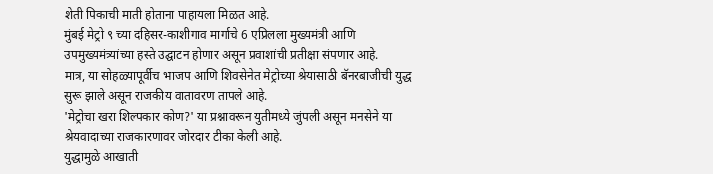शेती पिकाची माती होताना पाहायला मिळत आहे.
मुंबई मेट्रो ९ च्या दहिसर-काशीगाव मार्गाचे 6 एप्रिलला मुख्यमंत्री आणि उपमुख्यमंत्र्यांच्या हस्ते उद्घाटन होणार असून प्रवाशांची प्रतीक्षा संपणार आहे.
मात्र, या सोहळ्यापूर्वीच भाजप आणि शिवसेनेत मेट्रोच्या श्रेयासाठी बॅनरबाजीची युद्ध सुरू झाले असून राजकीय वातावरण तापले आहे.
'मेट्रोचा खरा शिल्पकार कोण?' या प्रश्नावरून युतीमध्ये जुंपली असून मनसेने या श्रेयवादाच्या राजकारणावर जोरदार टीका केली आहे.
युद्धामुळे आखाती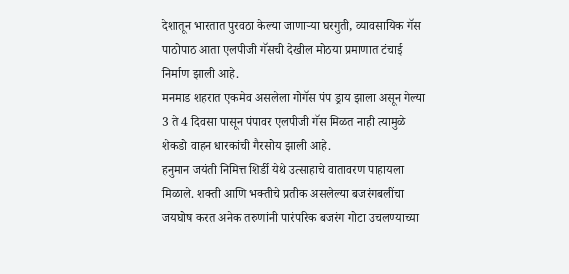देशातून भारतात पुरवठा केल्या जाणाऱ्या घरगुती, व्यावसायिक गॅस पाठोपाठ आता एलपीजी गॅसची देखील मोठया प्रमाणात टंचाई निर्माण झाली आहे.
मनमाड शहरात एकमेव असलेला गोगॅस पंप ड्राय झाला असून गेल्या 3 ते 4 दिवसा पासून पंपावर एलपीजी गॅस मिळत नाही त्यामुळे शेकडो वाहन धारकांची गैरसोय झाली आहे.
हनुमान जयंती निमित्त शिर्डी येथे उत्साहाचे वातावरण पाहायला मिळाले. शक्ती आणि भक्तीचे प्रतीक असलेल्या बजरंगबलींचा जयघोष करत अनेक तरुणांनी पारंपरिक बजरंग गोटा उचलण्याच्या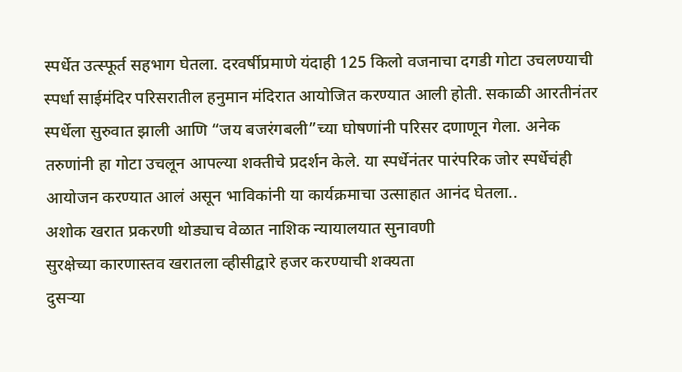स्पर्धेत उत्स्फूर्त सहभाग घेतला. दरवर्षीप्रमाणे यंदाही 125 किलो वजनाचा दगडी गोटा उचलण्याची स्पर्धा साईमंदिर परिसरातील हनुमान मंदिरात आयोजित करण्यात आली होती. सकाळी आरतीनंतर स्पर्धेला सुरुवात झाली आणि “जय बजरंगबली”च्या घोषणांनी परिसर दणाणून गेला. अनेक तरुणांनी हा गोटा उचलून आपल्या शक्तीचे प्रदर्शन केले. या स्पर्धेनंतर पारंपरिक जोर स्पर्धेचंही आयोजन करण्यात आलं असून भाविकांनी या कार्यक्रमाचा उत्साहात आनंद घेतला..
अशोक खरात प्रकरणी थोड्याच वेळात नाशिक न्यायालयात सुनावणी
सुरक्षेच्या कारणास्तव खरातला व्हीसीद्वारे हजर करण्याची शक्यता
दुसऱ्या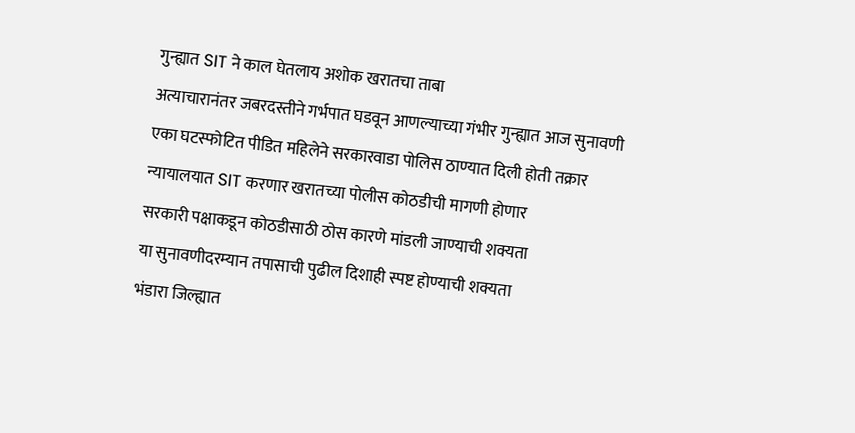गुन्ह्यात SIT ने काल घेतलाय अशोक खरातचा ताबा
अत्याचारानंतर जबरदस्तीने गर्भपात घडवून आणल्याच्या गंभीर गुन्ह्यात आज सुनावणी
एका घटस्फोटित पीडित महिलेने सरकारवाडा पोलिस ठाण्यात दिली होती तक्रार
न्यायालयात SIT करणार खरातच्या पोलीस कोठडीची मागणी होणार
सरकारी पक्षाकडून कोठडीसाठी ठोस कारणे मांडली जाण्याची शक्यता
या सुनावणीदरम्यान तपासाची पुढील दिशाही स्पष्ट होण्याची शक्यता
भंडारा जिल्ह्यात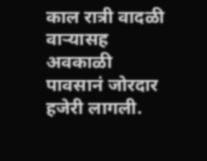काल रात्री वादळी वाऱ्यासह अवकाळी पावसानं जोरदार हजेरी लागली.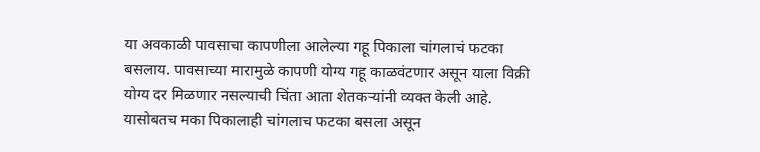या अवकाळी पावसाचा कापणीला आलेल्या गहू पिकाला चांगलाचं फटका बसलाय. पावसाच्या मारामुळे कापणी योग्य गहू काळवंटणार असून याला विक्री योग्य दर मिळणार नसल्याची चिंता आता शेतकऱ्यांनी व्यक्त केली आहे. यासोबतच मका पिकालाही चांगलाच फटका बसला असून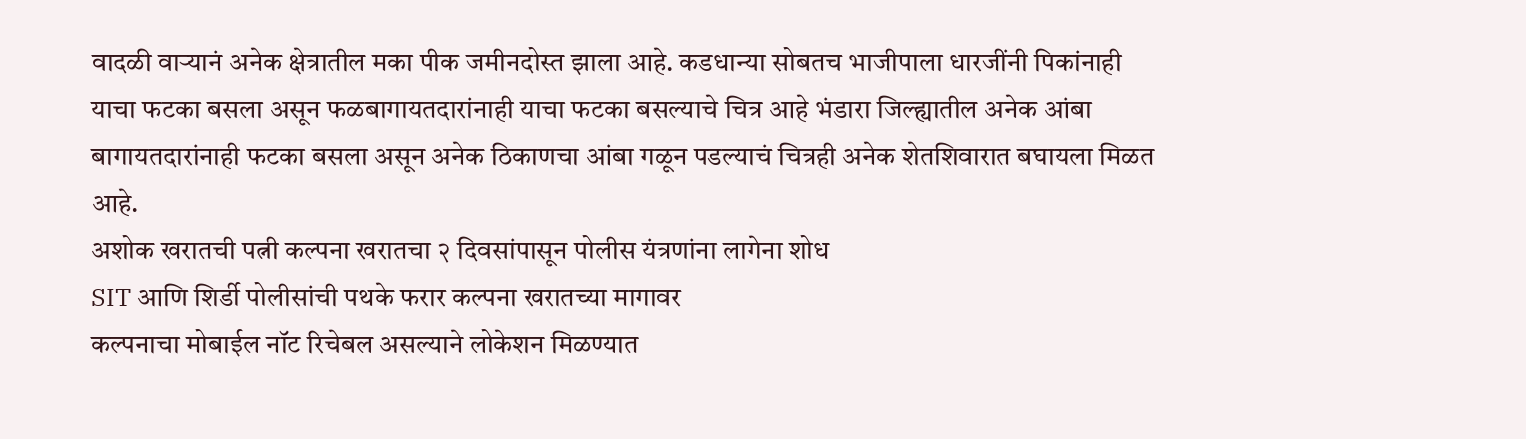वादळी वाऱ्यानं अनेक क्षेत्रातील मका पीक जमीनदोस्त झाला आहे. कडधान्या सोबतच भाजीपाला धारजींनी पिकांनाही याचा फटका बसला असून फळबागायतदारांनाही याचा फटका बसल्याचे चित्र आहे भंडारा जिल्ह्यातील अनेक आंबा बागायतदारांनाही फटका बसला असून अनेक ठिकाणचा आंबा गळून पडल्याचं चित्रही अनेक शेतशिवारात बघायला मिळत आहे.
अशोक खरातची पत्नी कल्पना खरातचा २ दिवसांपासून पोलीस यंत्रणांना लागेना शोध
SIT आणि शिर्डी पोलीसांची पथके फरार कल्पना खरातच्या मागावर
कल्पनाचा मोबाईल नॉट रिचेबल असल्याने लोकेशन मिळण्यात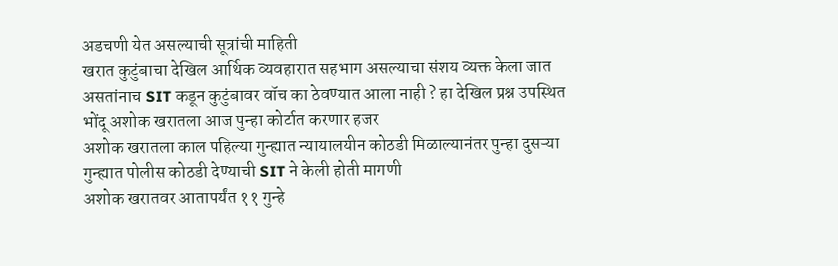अडचणी येत असल्याची सूत्रांची माहिती
खरात कुटुंबाचा देखिल आर्थिक व्यवहारात सहभाग असल्याचा संशय व्यक्त केला जात असतांनाच SIT कडून कुटुंबावर वॉच का ठेवण्यात आला नाही ? हा देखिल प्रश्न उपस्थित
भोंदू अशोक खरातला आज पुन्हा कोर्टात करणार हजर
अशोक खरातला काल पहिल्या गुन्ह्यात न्यायालयीन कोठडी मिळाल्यानंतर पुन्हा दुसऱ्या गुन्ह्यात पोलीस कोठडी देण्याची SIT ने केली होती मागणी
अशोक खरातवर आतापर्यंत ११ गुन्हे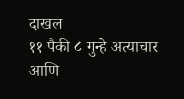दाखल
११ पैकी ८ गुन्हे अत्याचार आणि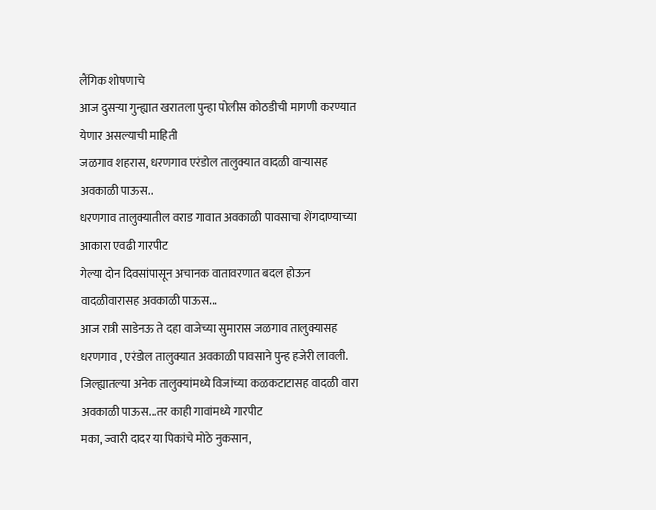लैंगिक शोषणाचे
आज दुसऱ्या गुन्ह्यात खरातला पुन्हा पोलीस कोठडीची मागणी करण्यात येणार असल्याची माहिती
जळगाव शहरास, धरणगाव एरंडोल तालुक्यात वादळी वाऱ्यासह अवकाळी पाऊस..
धरणगाव तालुक्यातील वराड गावात अवकाळी पावसाचा शेंगदाण्याच्या आकारा एवढी गारपीट
गेल्या दोन दिवसांपासून अचानक वातावरणात बदल होऊन वादळीवारासह अवकाळी पाऊस...
आज रात्री साडेनऊ ते दहा वाजेच्या सुमारास जळगाव तालुक्यासह धरणगाव , एरंडोल तालुक्यात अवकाळी पावसाने पुन्ह हजेरी लावली.
जिल्ह्यातल्या अनेक तालुक्यांमध्ये विजांच्या कळकटाटासह वादळी वारा अवकाळी पाऊस...तर काही गावांमध्ये गारपीट
मका, ज्वारी दादर या पिकांचे मोठे नुकसान,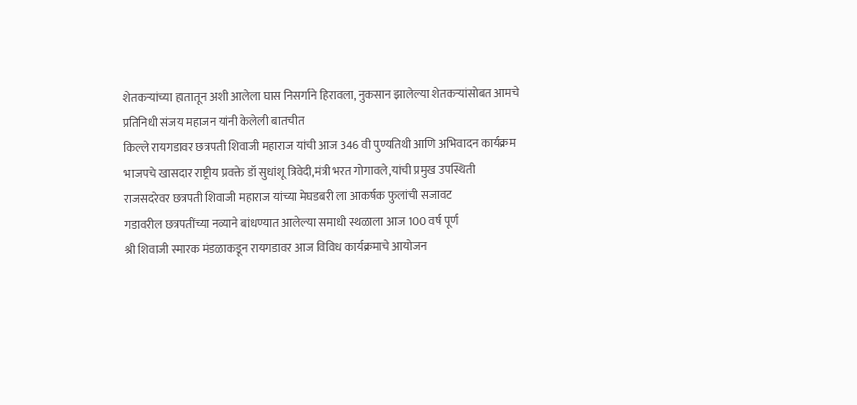शेतकऱ्यांच्या हातातून अशी आलेला घास निसर्गाने हिरावला, नुकसान झालेल्या शेतकऱ्यांसोबत आमचे प्रतिनिधी संजय महाजन यांनी केलेली बातचीत
किल्ले रायगडावर छत्रपती शिवाजी महाराज यांची आज 346 वी पुण्यतिथी आणि अभिवादन कार्यक्रम
भाजपचे खासदार राष्ट्रीय प्रवक्ते डॉ सुधांशू त्रिवेदी,मंत्री भरत गोगावले,यांची प्रमुख उपस्थिती
राजसदरेवर छत्रपती शिवाजी महाराज यांच्या मेघडबरी ला आकर्षक फुलांची सजावट
गडावरील छत्रपतींच्या नव्याने बांधण्यात आलेल्या समाधी स्थळाला आज 100 वर्ष पूर्ण
श्री शिवाजी स्मारक मंडळाकडून रायगडावर आज विविध कार्यक्रमाचे आयोजन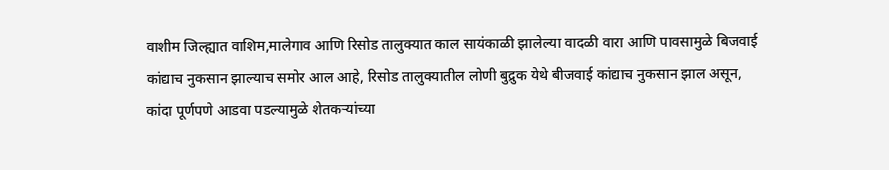वाशीम जिल्ह्यात वाशिम,मालेगाव आणि रिसोड तालुक्यात काल सायंकाळी झालेल्या वादळी वारा आणि पावसामुळे बिजवाई कांद्याच नुकसान झाल्याच समोर आल आहे, रिसोड तालुक्यातील लोणी बुद्रुक येथे बीजवाई कांद्याच नुकसान झाल असून, कांदा पूर्णपणे आडवा पडल्यामुळे शेतकऱ्यांच्या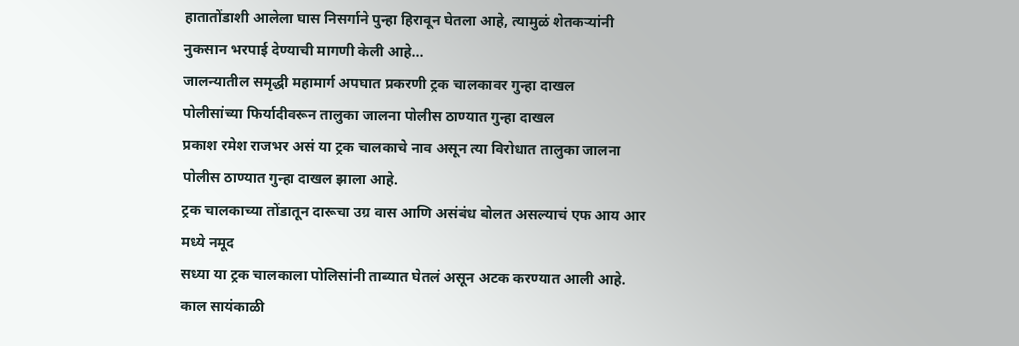हातातोंडाशी आलेला घास निसर्गाने पुन्हा हिरावून घेतला आहे, त्यामुळं शेतकऱ्यांनी नुकसान भरपाई देण्याची मागणी केली आहे...
जालन्यातील समृद्धी महामार्ग अपघात प्रकरणी ट्रक चालकावर गुन्हा दाखल
पोलीसांच्या फिर्यादीवरून तालुका जालना पोलीस ठाण्यात गुन्हा दाखल
प्रकाश रमेश राजभर असं या ट्रक चालकाचे नाव असून त्या विरोधात तालुका जालना पोलीस ठाण्यात गुन्हा दाखल झाला आहे.
ट्रक चालकाच्या तोंडातून दारूचा उग्र वास आणि असंबंध बोलत असल्याचं एफ आय आर मध्ये नमूद
सध्या या ट्रक चालकाला पोलिसांनी ताब्यात घेतलं असून अटक करण्यात आली आहे.
काल सायंकाळी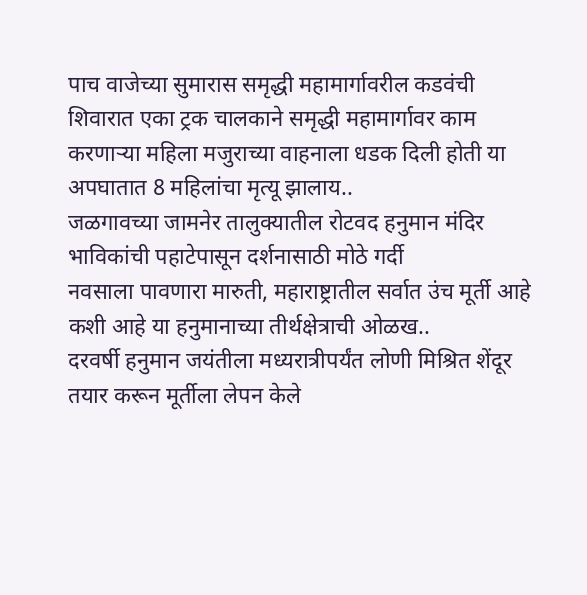पाच वाजेच्या सुमारास समृद्धी महामार्गावरील कडवंची शिवारात एका ट्रक चालकाने समृद्धी महामार्गावर काम करणाऱ्या महिला मजुराच्या वाहनाला धडक दिली होती या अपघातात 8 महिलांचा मृत्यू झालाय..
जळगावच्या जामनेर तालुक्यातील रोटवद हनुमान मंदिर भाविकांची पहाटेपासून दर्शनासाठी मोठे गर्दी
नवसाला पावणारा मारुती, महाराष्ट्रातील सर्वात उंच मूर्ती आहे कशी आहे या हनुमानाच्या तीर्थक्षेत्राची ओळख..
दरवर्षी हनुमान जयंतीला मध्यरात्रीपर्यंत लोणी मिश्रित शेंदूर तयार करून मूर्तीला लेपन केले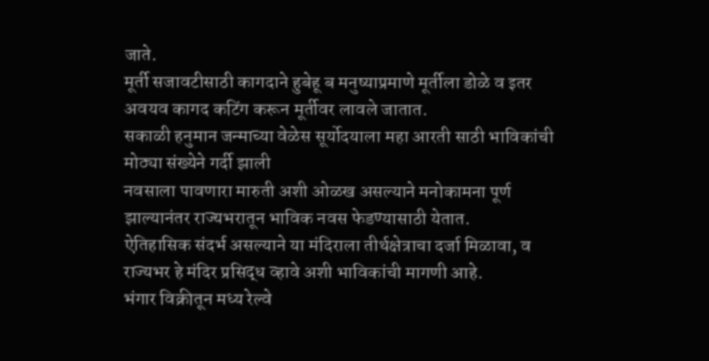जाते.
मूर्ती सजावटीसाठी कागदाने हुबेहू ब मनुष्याप्रमाणे मूर्तीला डोळे व इतर अवयव कागद कटिंग करून मूर्तीवर लावले जातात.
सकाळी हनुमान जन्माच्या वेळेस सूर्योदयाला महा आरती साठी भाविकांची मोठ्या संख्येने गर्दी झाली
नवसाला पावणारा मारुती अशी ओळख असल्याने मनोकामना पूर्ण झाल्यानंतर राज्यभरातून भाविक नवस फेडण्यासाठी येतात.
ऐतिहासिक संदर्भ असल्याने या मंदिराला तीर्थक्षेत्राचा दर्जा मिळावा, व राज्यभर हे मंदिर प्रसिद्ध व्हावे अशी भाविकांची मागणी आहे.
भंगार विक्रीतून मध्य रेल्वे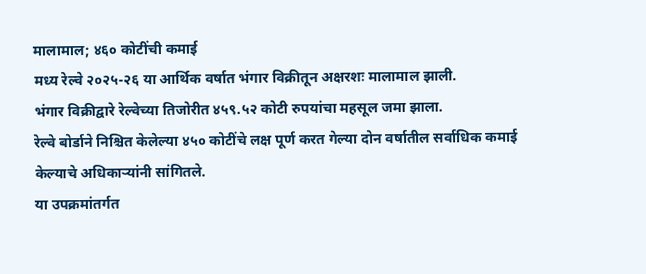मालामाल; ४६० कोटींची कमाई
मध्य रेल्वे २०२५-२६ या आर्थिक वर्षात भंगार विक्रीतून अक्षरशः मालामाल झाली.
भंगार विक्रीद्वारे रेल्वेच्या तिजोरीत ४५९.५२ कोटी रुपयांचा महसूल जमा झाला.
रेल्वे बोर्डाने निश्चित केलेल्या ४५० कोटींचे लक्ष पूर्ण करत गेल्या दोन वर्षातील सर्वाधिक कमाई केल्याचे अधिकाऱ्यांनी सांगितले.
या उपक्रमांतर्गत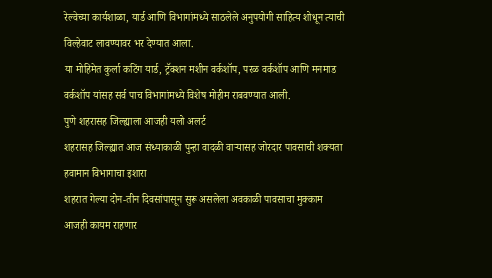रेल्वेच्या कार्यशाळा, यार्ड आणि विभागांमध्ये साठलेले अनुपयोगी साहित्य शोधून त्याची विल्हेवाट लावण्यावर भर देण्यात आला.
या मोहिमेत कुर्ला कटिंग यार्ड, ट्रॅक्शन मशीन वर्कशॉप, परळ वर्कशॉप आणि मनमाड वर्कशॉप यांसह सर्व पाच विभागांमध्ये विशेष मोहीम राबवण्यात आली.
पुणे शहरासह जिल्ह्याला आजही यलो अलर्ट
शहरासह जिल्ह्यात आज संध्याकाळी पुन्हा वादळी वाऱ्यासह जोरदार पावसाची शक्यता
हवामान विभागाचा इशारा
शहरात गेल्या दोन-तीन दिवसांपासून सुरू असलेला अवकाळी पावसाचा मुक्काम आजही कायम राहणार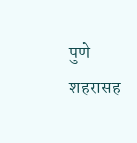पुणे शहरासह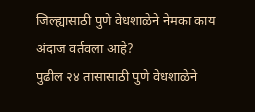जिल्ह्यासाठी पुणे वेधशाळेने नेमका काय अंदाज वर्तवला आहे?
पुढील २४ तासासाठी पुणे वेधशाळेने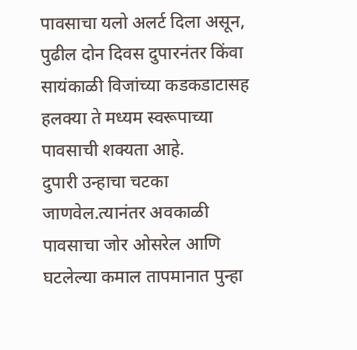पावसाचा यलो अलर्ट दिला असून, पुढील दोन दिवस दुपारनंतर किंवा सायंकाळी विजांच्या कडकडाटासह हलक्या ते मध्यम स्वरूपाच्या पावसाची शक्यता आहे.
दुपारी उन्हाचा चटका जाणवेल.त्यानंतर अवकाळी पावसाचा जोर ओसरेल आणि घटलेल्या कमाल तापमानात पुन्हा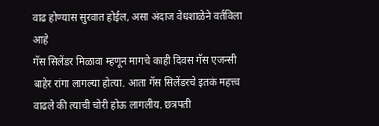वाढ होण्यास सुरवात होईल, असा अंदाज वेधशाळेने वर्तविला आहे
गॅस सिलेंडर मिळावा म्हणून मागचे काही दिवस गॅस एजन्सी बाहेर रांगा लागल्या होत्या. आता गॅस सिलेंडरचे इतकं महत्त्व वाढले की त्याची चोरी होऊ लागलीय. छत्रपती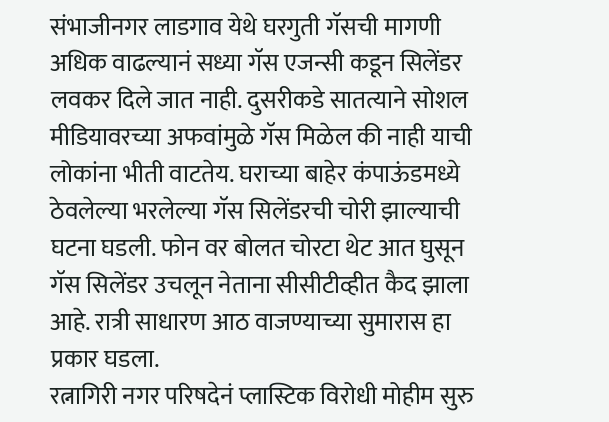संभाजीनगर लाडगाव येथे घरगुती गॅसची मागणी अधिक वाढल्यानं सध्या गॅस एजन्सी कडून सिलेंडर लवकर दिले जात नाही. दुसरीकडे सातत्याने सोशल मीडियावरच्या अफवांमुळे गॅस मिळेल की नाही याची लोकांना भीती वाटतेय. घराच्या बाहेर कंपाऊंडमध्ये ठेवलेल्या भरलेल्या गॅस सिलेंडरची चोरी झाल्याची घटना घडली. फोन वर बोलत चोरटा थेट आत घुसून गॅस सिलेंडर उचलून नेताना सीसीटीव्हीत कैद झाला आहे. रात्री साधारण आठ वाजण्याच्या सुमारास हा प्रकार घडला.
रत्नागिरी नगर परिषदेनं प्लास्टिक विरोधी मोहीम सुरु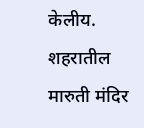केलीय. शहरातील मारुती मंदिर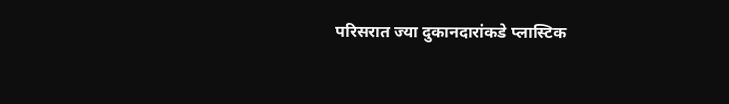परिसरात ज्या दुकानदारांकडे प्लास्टिक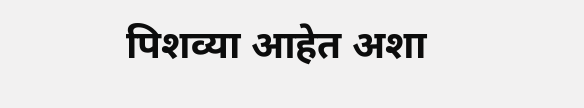पिशव्या आहेत अशा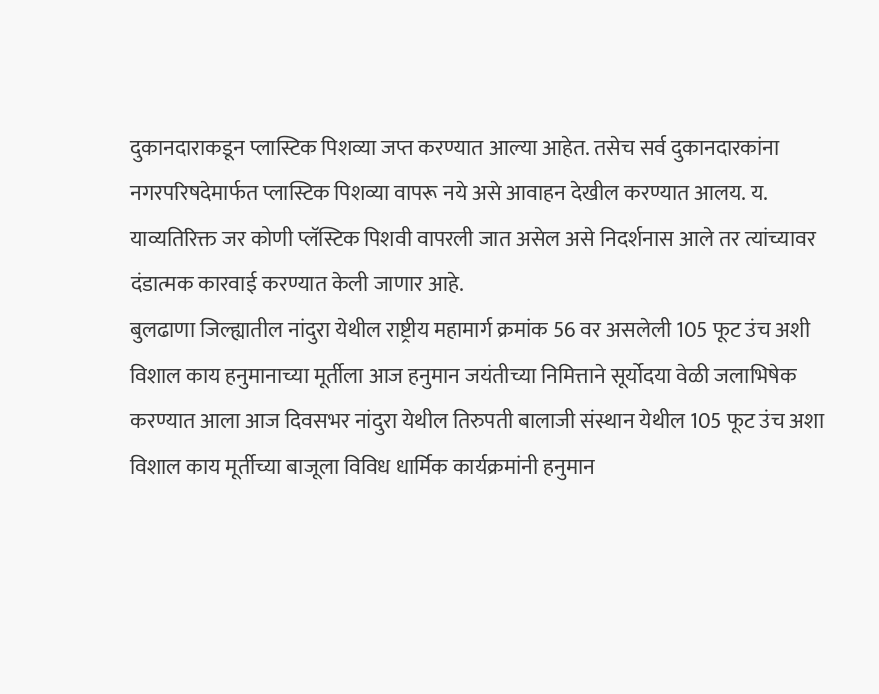दुकानदाराकडून प्लास्टिक पिशव्या जप्त करण्यात आल्या आहेत. तसेच सर्व दुकानदारकांना नगरपरिषदेमार्फत प्लास्टिक पिशव्या वापरू नये असे आवाहन देखील करण्यात आलय. य. याव्यतिरिक्त जर कोणी प्लॅस्टिक पिशवी वापरली जात असेल असे निदर्शनास आले तर त्यांच्यावर दंडात्मक कारवाई करण्यात केली जाणार आहे.
बुलढाणा जिल्ह्यातील नांदुरा येथील राष्ट्रीय महामार्ग क्रमांक 56 वर असलेली 105 फूट उंच अशी विशाल काय हनुमानाच्या मूर्तीला आज हनुमान जयंतीच्या निमित्ताने सूर्योदया वेळी जलाभिषेक करण्यात आला आज दिवसभर नांदुरा येथील तिरुपती बालाजी संस्थान येथील 105 फूट उंच अशा विशाल काय मूर्तीच्या बाजूला विविध धार्मिक कार्यक्रमांनी हनुमान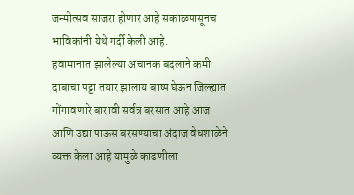जन्मोत्सव साजरा होणार आहे सकाळपासूनच भाविकांनी येथे गर्दी केली आहे.
हवामानात झालेल्या अचानक बदलाने कमी दाबाचा पट्टा तयार झालाय बाष्प घेऊन जिल्ह्यात गोंगावणारे बारावी सर्वत्र बरसात आहे आज आणि उद्या पाऊस बरसण्याचा अंदाज वेधशाळेने व्यक्त केला आहे यामुळे काढणीला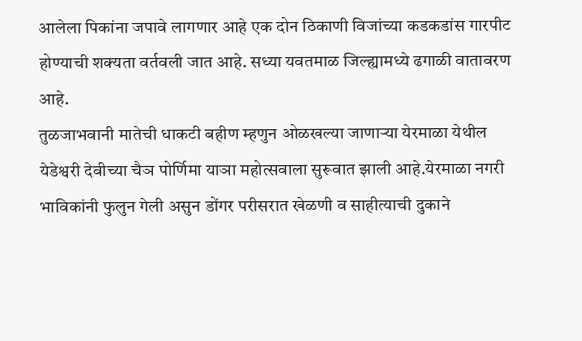आलेला पिकांना जपावे लागणार आहे एक दोन ठिकाणी विजांच्या कडकडांस गारपीट होण्याची शक्यता वर्तवली जात आहे. सध्या यवतमाळ जिल्ह्यामध्ये ढगाळी वातावरण आहे.
तुळजाभवानी मातेची धाकटी बहीण म्हणुन ओळखल्या जाणाऱ्या येरमाळा येथील येडेश्वरी देवीच्या चैञ पोर्णिमा याञा महोत्सवाला सुरूवात झाली आहे.येरमाळा नगरी भाविकांनी फुलुन गेली असुन डोंगर परीसरात खेळणी व साहीत्याची दुकाने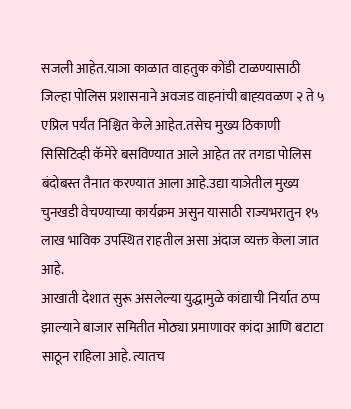सजली आहेत.याञा काळात वाहतुक कोंडी टाळण्यासाठी जिल्हा पोलिस प्रशासनाने अवजड वाहनांची बाह्य़वळण २ ते ५ एप्रिल पर्यंत निश्चित केले आहेत.तसेच मुख्य ठिकाणी सिसिटिव्ही कॅमेरे बसविण्यात आले आहेत तर तगडा पोलिस बंदोबस्त तैनात करण्यात आला आहे.उद्या याञेतील मुख्य चुनखडी वेचण्याच्या कार्यक्रम असुन यासाठी राज्यभरातुन १५ लाख भाविक उपस्थित राहतील असा अंदाज व्यक्त केला जात आहे.
आखाती देशात सुरू असलेल्या युद्धामुळे कांद्याची निर्यात ठप्प झाल्याने बाजार समितीत मोठ्या प्रमाणावर कांदा आणि बटाटा साठून राहिला आहे. त्यातच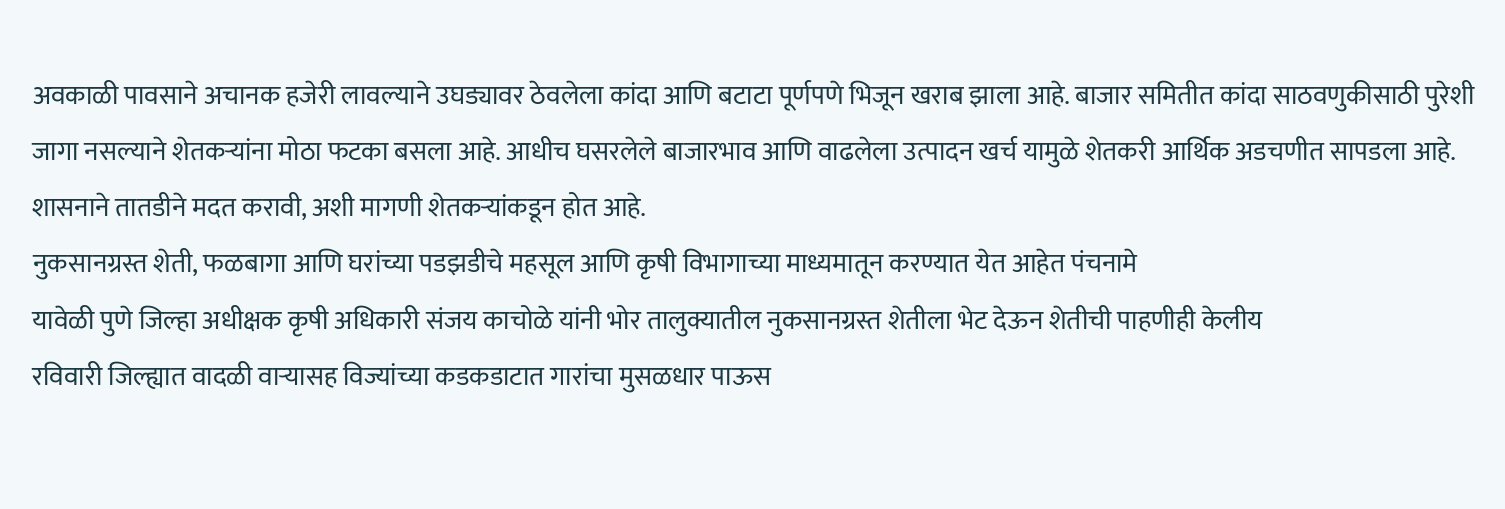अवकाळी पावसाने अचानक हजेरी लावल्याने उघड्यावर ठेवलेला कांदा आणि बटाटा पूर्णपणे भिजून खराब झाला आहे. बाजार समितीत कांदा साठवणुकीसाठी पुरेशी जागा नसल्याने शेतकऱ्यांना मोठा फटका बसला आहे. आधीच घसरलेले बाजारभाव आणि वाढलेला उत्पादन खर्च यामुळे शेतकरी आर्थिक अडचणीत सापडला आहे. शासनाने तातडीने मदत करावी, अशी मागणी शेतकऱ्यांकडून होत आहे.
नुकसानग्रस्त शेती, फळबागा आणि घरांच्या पडझडीचे महसूल आणि कृषी विभागाच्या माध्यमातून करण्यात येत आहेत पंचनामे
यावेळी पुणे जिल्हा अधीक्षक कृषी अधिकारी संजय काचोळे यांनी भोर तालुक्यातील नुकसानग्रस्त शेतीला भेट देऊन शेतीची पाहणीही केलीय
रविवारी जिल्ह्यात वादळी वाऱ्यासह विज्यांच्या कडकडाटात गारांचा मुसळधार पाऊस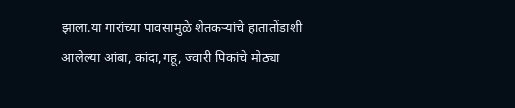झाला.या गारांच्या पावसामुळे शेतकऱ्यांचे हातातोंडाशी आलेल्या आंबा, कांदा,गहू, ज्वारी पिकांचे मोठ्या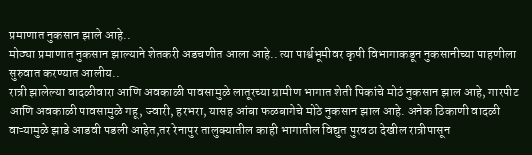प्रमाणात नुकसान झाले आहे..
मोठ्या प्रमाणात नुकसान झाल्याने शेतकरी अडचणीत आला आहे.. त्या पार्श्वभूमीवर कृषी विभागाकडून नुकसानीच्या पाहणीला सुरुवात करण्यात आलीय..
रात्री झालेल्या वादळीवारा आणि अवकाळी पावसामुळे लातूरच्या ग्रामीण भागात शेती पिकांचे मोठं नुकसान झाल आहे, गारपीट आणि अवकाळी पावसामुळे गहू, ज्वारी, हरभरा, यासह आंबा फळबागेचे मोठे नुकसान झाल आहे. अनेक ठिकाणी वादळी वाऱ्यामुळे झाडे आडवी पडली आहेत,तर रेनापुर तालुक्यातील काही भागातील विद्युत पुरवठा देखील रात्रीपासून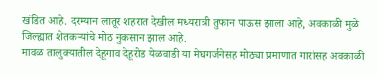खंडित आहे. दरम्यान लातूर शहरात देखील मध्यरात्री तुफान पाऊस झाला आहे, अवकाळी मुळे जिल्ह्यात शेतकऱ्यांचे मोठ नुकसान झाल आहे.
मावळ तालुक्यातील देहूगाव देहूरोड येळवाडी या मेघगर्जनेसह मोठ्या प्रमाणात गारांसह अवकाळी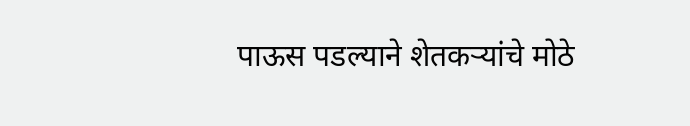पाऊस पडल्याने शेतकऱ्यांचे मोठे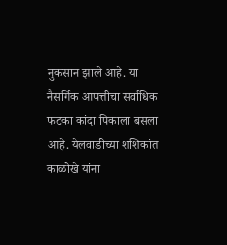नुकसान झाले आहे. या नैसर्गिक आपत्तीचा सर्वाधिक फटका कांदा पिकाला बसला आहे. येलवाडीच्या शशिकांत काळोखे यांना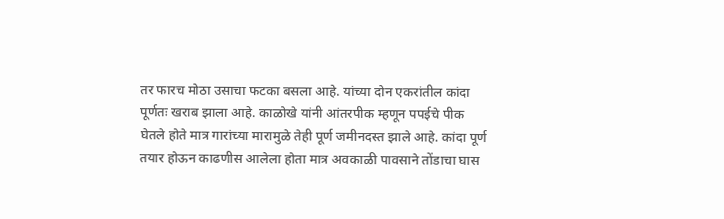तर फारच मोठा उसाचा फटका बसला आहे. यांच्या दोन एकरांतील कांदा पूर्णतः खराब झाला आहे. काळोखे यांनी आंतरपीक म्हणून पपईचे पीक घेतले होते मात्र गारांच्या मारामुळे तेही पूर्ण जमीनदस्त झाले आहे. कांदा पूर्ण तयार होऊन काढणीस आलेला होता मात्र अवकाळी पावसाने तोंडाचा घास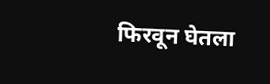फिरवून घेतला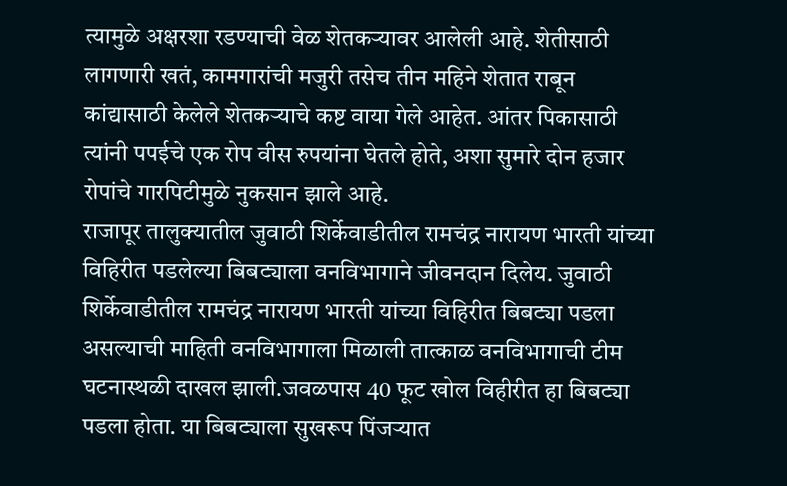त्यामुळे अक्षरशा रडण्याची वेळ शेतकऱ्यावर आलेली आहे. शेतीसाठी लागणारी खतं, कामगारांची मजुरी तसेच तीन महिने शेतात राबून कांद्यासाठी केलेले शेतकऱ्याचे कष्ट वाया गेले आहेत. आंतर पिकासाठी त्यांनी पपईचे एक रोप वीस रुपयांना घेतले होते, अशा सुमारे दोन हजार रोपांचे गारपिटीमुळे नुकसान झाले आहे.
राजापूर तालुक्यातील जुवाठी शिर्केवाडीतील रामचंद्र नारायण भारती यांच्या विहिरीत पडलेल्या बिबट्याला वनविभागाने जीवनदान दिलेय. जुवाठी शिर्केवाडीतील रामचंद्र नारायण भारती यांच्या विहिरीत बिबट्या पडला असल्याची माहिती वनविभागाला मिळाली तात्काळ वनविभागाची टीम घटनास्थळी दाखल झाली.जवळपास 40 फूट खोल विहीरीत हा बिबट्या पडला होता. या बिबट्याला सुखरूप पिंजऱ्यात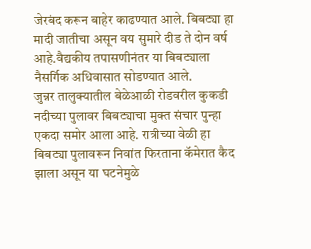जेरबंद करून बाहेर काढण्यात आले. बिबट्या हा मादी जातीचा असून वय सुमारे दीड ते दोन वर्ष आहे.वैद्यकीय तपासणीनंतर या बिबट्याला नैसर्गिक अधिवासात सोडण्यात आले.
जुन्नर तालुक्यातील बेळेआळी रोडवरील कुकडी नदीच्या पुलावर बिबट्याचा मुक्त संचार पुन्हा एकदा समोर आला आहे. रात्रीच्या वेळी हा बिबट्या पुलावरून निवांत फिरताना कॅमेरात कैद झाला असून या घटनेमुळे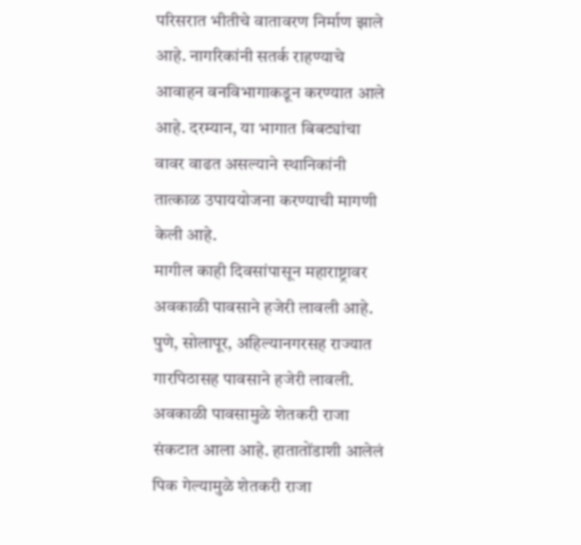परिसरात भीतीचे वातावरण निर्माण झाले आहे. नागरिकांनी सतर्क राहण्याचे आवाहन वनविभागाकडून करण्यात आले आहे. दरम्यान, या भागात बिबट्यांचा वावर वाढत असल्याने स्थानिकांनी तात्काळ उपाययोजना करण्याची मागणी केली आहे.
मागील काही दिवसांपासून महाराष्ट्रावर अवकाळी पावसाने हजेरी लावली आहे. पुणे, सोलापूर, अहिल्यानगरसह राज्यात गारपिठासह पावसाने हजेरी लावली. अवकाळी पावसामुळे शेतकरी राजा संकटात आला आहे. हातातोंडाशी आलेलं पिक गेल्यामुळे शेतकरी राजा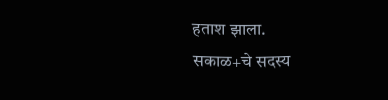हताश झाला.
सकाळ+चे सदस्य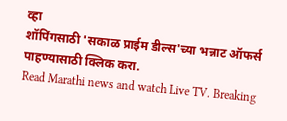व्हा
शॉपिंगसाठी 'सकाळ प्राईम डील्स'च्या भन्नाट ऑफर्स पाहण्यासाठी क्लिक करा.
Read Marathi news and watch Live TV. Breaking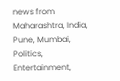news from Maharashtra, India, Pune, Mumbai, Politics, Entertainment,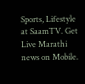Sports, Lifestyle at SaamTV. Get Live Marathi news on Mobile.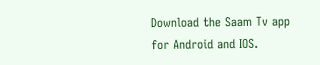Download the Saam Tv app for Android and IOS.